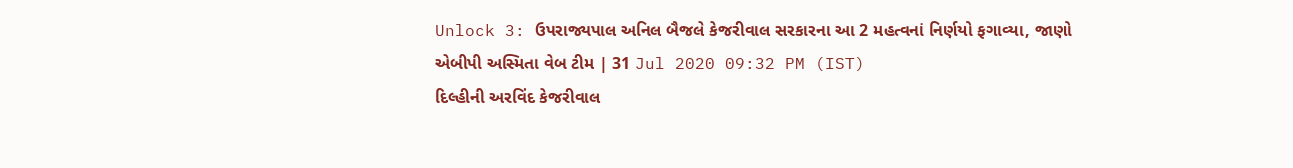Unlock 3: ઉપરાજ્યપાલ અનિલ બૈજલે કેજરીવાલ સરકારના આ 2 મહત્વનાં નિર્ણયો ફગાવ્યા, જાણો
એબીપી અસ્મિતા વેબ ટીમ | 31 Jul 2020 09:32 PM (IST)
દિલ્હીની અરવિંદ કેજરીવાલ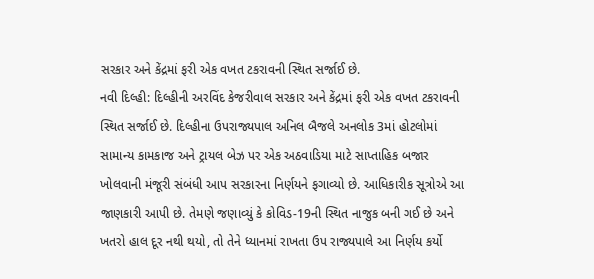સરકાર અને કેંદ્રમાં ફરી એક વખત ટકરાવની સ્થિત સર્જાઈ છે.
નવી દિલ્હી: દિલ્હીની અરવિંદ કેજરીવાલ સરકાર અને કેંદ્રમાં ફરી એક વખત ટકરાવની સ્થિત સર્જાઈ છે. દિલ્હીના ઉપરાજ્યપાલ અનિલ બૈજલે અનલોક 3માં હોટલોમાં સામાન્ય કામકાજ અને ટ્રાયલ બેઝ પર એક અઠવાડિયા માટે સાપ્તાહિક બજાર ખોલવાની મંજૂરી સંબંધી આપ સરકારના નિર્ણયને ફગાવ્યો છે. આધિકારીક સૂત્રોએ આ જાણકારી આપી છે. તેમણે જણાવ્યું કે કોવિડ-19ની સ્થિત નાજુક બની ગઈ છે અને ખતરો હાલ દૂર નથી થયો, તો તેને ધ્યાનમાં રાખતા ઉપ રાજ્યપાલે આ નિર્ણય કર્યો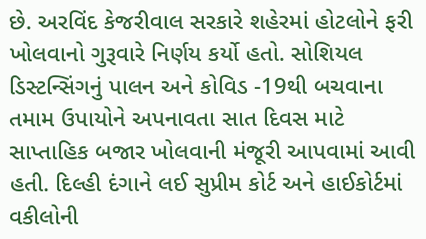છે. અરવિંદ કેજરીવાલ સરકારે શહેરમાં હોટલોને ફરી ખોલવાનો ગુરૂવારે નિર્ણય કર્યો હતો. સોશિયલ ડિસ્ટન્સિંગનું પાલન અને કોવિડ -19થી બચવાના તમામ ઉપાયોને અપનાવતા સાત દિવસ માટે સાપ્તાહિક બજાર ખોલવાની મંજૂરી આપવામાં આવી હતી. દિલ્હી દંગાને લઈ સુપ્રીમ કોર્ટ અને હાઈકોર્ટમાં વકીલોની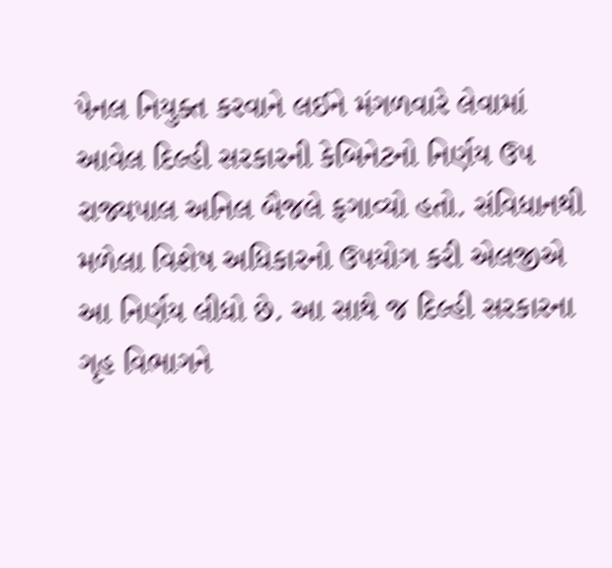પેનલ નિયુક્ત કરવાને લઈને મંગળવારે લેવામાં આવેલ દિલ્હી સરકારની કેબિનેટનો નિર્ણય ઉપ રાજ્યપાલ અનિલ બૈજલે ફગાવ્યો હતો. સંવિધાનથી મળેલા વિશેષ અધિકારનો ઉપયોગ કરી એલજીએ આ નિર્ણય લીધો છે. આ સાથે જ દિલ્હી સરકારના ગૃહ વિભાગને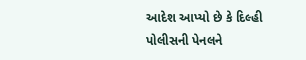આદેશ આપ્યો છે કે દિલ્હી પોલીસની પેનલને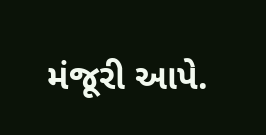મંજૂરી આપે.